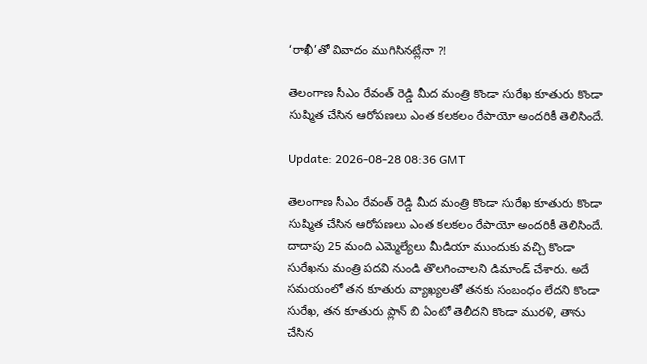‘రాఖీ’తో వివాదం ముగిసినట్లేనా ?!

తెలంగాణ సీఎం రేవంత్ రెడ్డి మీద మంత్రి కొండా సురేఖ కూతురు కొండా సుష్మిత చేసిన ఆరోపణలు ఎంత కలకలం రేపాయో అందరికీ తెలిసిందే.

Update: 2026-08-28 08:36 GMT

తెలంగాణ సీఎం రేవంత్ రెడ్డి మీద మంత్రి కొండా సురేఖ కూతురు కొండా సుష్మిత చేసిన ఆరోపణలు ఎంత కలకలం రేపాయో అందరికీ తెలిసిందే. దాదాపు 25 మంది ఎమ్మెల్యేలు మీడియా ముందుకు వచ్చి కొండా సురేఖను మంత్రి పదవి నుండి తొలగించాలని డిమాండ్ చేశారు. అదే సమయంలో తన కూతురు వ్యాఖ్యలతో తనకు సంబంధం లేదని కొండా సురేఖ, తన కూతురు ప్లాన్ బి ఏంటో తెలీదని కొండా మురళి, తాను చేసిన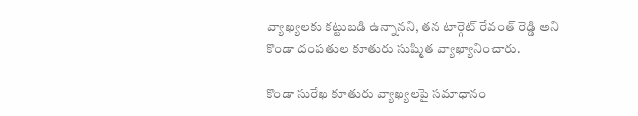వ్యాఖ్యలకు కట్టుబడి ఉన్నానని, తన టార్గెట్ రేవంత్ రెడ్డి అని కొండా దంపతుల కూతురు సుష్మిత వ్యాఖ్యానించారు.

కొండా సురేఖ కూతురు వ్యాఖ్యలపై సమాధానం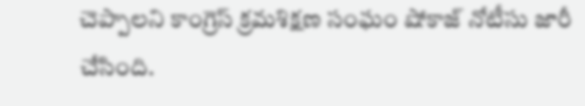చెప్పాలని కాంగ్రెస్ క్రమశిక్షణ సంఘం షోకాజ్ నోటీసు జారీ చేసింది.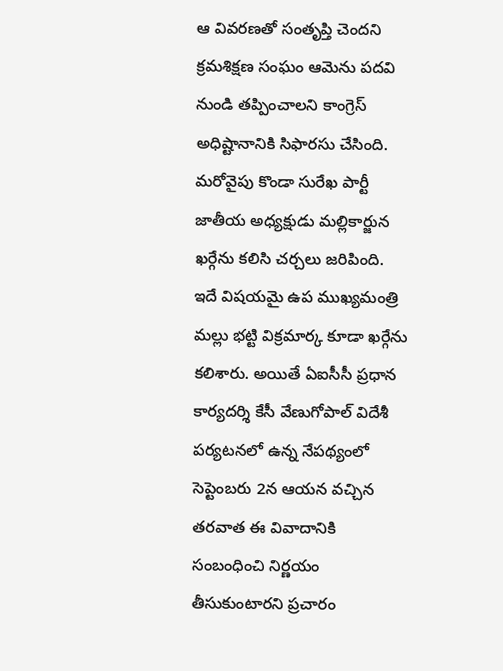ఆ వివరణతో సంతృప్తి చెందని క్రమశిక్షణ సంఘం ఆమెను పదవి నుండి తప్పించాలని కాంగ్రెస్ అధిష్టానానికి సిఫారసు చేసింది. మరోవైపు కొండా సురేఖ పార్టీ జాతీయ అధ్యక్షుడు మల్లికార్జున ఖర్గేను కలిసి చర్చలు జరిపింది. ఇదే విషయమై ఉప ముఖ్యమంత్రి మల్లు భట్టి విక్రమార్క కూడా ఖర్గేను కలిశారు. అయితే ఏఐసీసీ ప్రధాన కార్యదర్శి కేసీ వేణుగోపాల్ విదేశీ పర్యటనలో ఉన్న నేపథ్యంలో సెప్టెంబరు 2న ఆయన వచ్చిన తరవాత ఈ వివాదానికి సంబంధించి నిర్ణయం తీసుకుంటారని ప్రచారం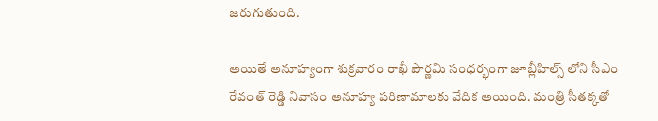జరుగుతుంది.

అయితే అనూహ్యంగా శుక్రవారం రాఖీ పౌర్ణమి సంధర్భంగా జూబ్లీహిల్స్ లోని సీఎం రేవంత్ రెడ్డి నివాసం అనూహ్య పరిణామాలకు వేదిక అయింది. మంత్రి సీతక్కతో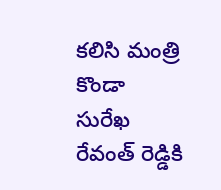కలిసి మంత్రి కొండా సురేఖ రేవంత్ రెడ్డికి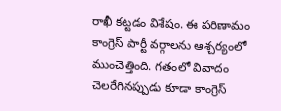రాఖీ కట్టడం విశేషం. ఈ పరిణామం కాంగ్రెస్ పార్టీ వర్గాలను ఆశ్చర్యంలో ముంచెత్తింది. గతంలో వివాదం చెలరేగినప్పుడు కూడా కాంగ్రెస్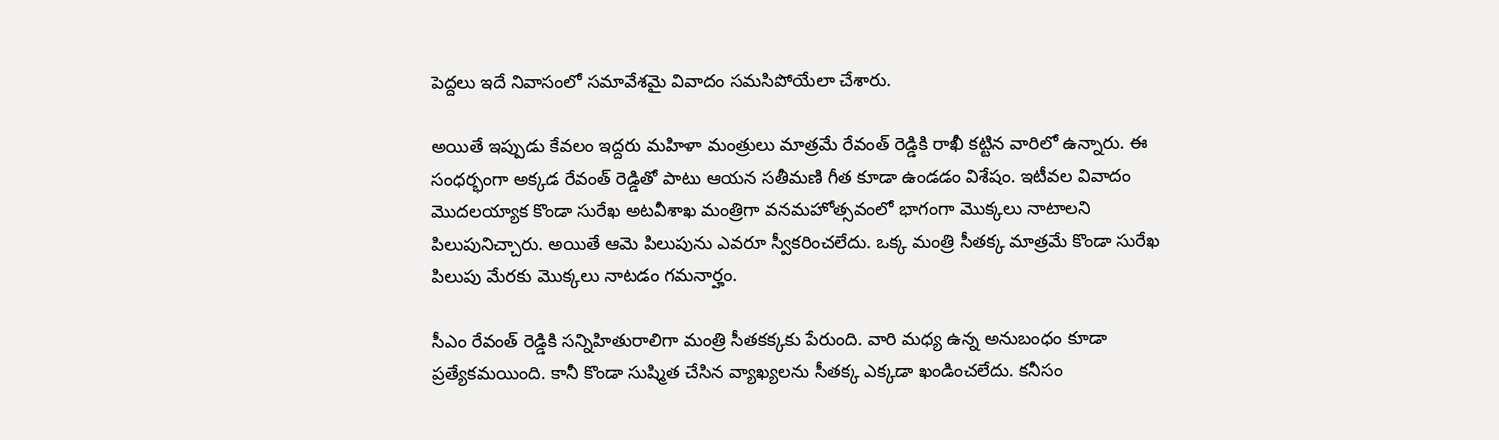పెద్దలు ఇదే నివాసంలో సమావేశమై వివాదం సమసిపోయేలా చేశారు.

అయితే ఇప్పుడు కేవలం ఇద్దరు మహిళా మంత్రులు మాత్రమే రేవంత్ రెడ్డికి రాఖీ కట్టిన వారిలో ఉన్నారు. ఈ సంధర్భంగా అక్కడ రేవంత్ రెడ్డితో పాటు ఆయన సతీమణి గీత కూడా ఉండడం విశేషం. ఇటీవల వివాదం మొదలయ్యాక కొండా సురేఖ అటవీశాఖ మంత్రిగా వనమహోత్సవంలో భాగంగా మొక్కలు నాటాలని పిలుపునిచ్చారు. అయితే ఆమె పిలుపును ఎవరూ స్వీకరించలేదు. ఒక్క మంత్రి సీతక్క మాత్రమే కొండా సురేఖ పిలుపు మేరకు మొక్కలు నాటడం గమనార్హం.

సీఎం రేవంత్ రెడ్డికి సన్నిహితురాలిగా మంత్రి సీతకక్కకు పేరుంది. వారి మధ్య ఉన్న అనుబంధం కూడా ప్రత్యేకమయింది. కానీ కొండా సుష్మిత చేసిన వ్యాఖ్యలను సీతక్క ఎక్కడా ఖండించలేదు. కనీసం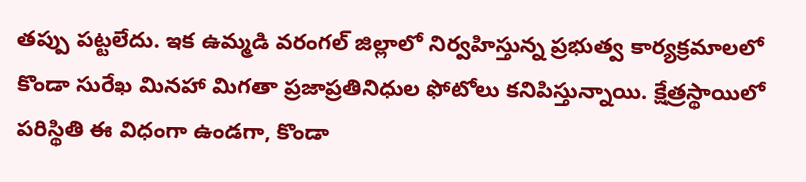తప్పు పట్టలేదు. ఇక ఉమ్మడి వరంగల్ జిల్లాలో నిర్వహిస్తున్న ప్రభుత్వ కార్యక్రమాలలో కొండా సురేఖ మినహా మిగతా ప్రజాప్రతినిధుల ఫోటోలు కనిపిస్తున్నాయి. క్షేత్రస్థాయిలో పరిస్థితి ఈ విధంగా ఉండగా, కొండా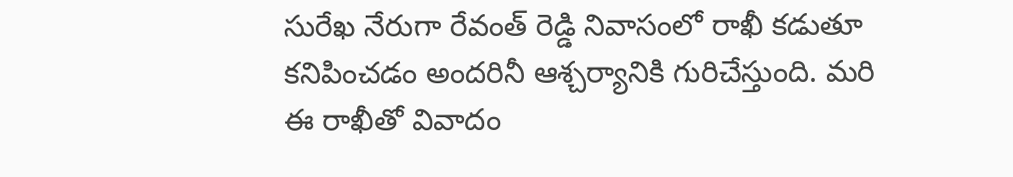సురేఖ నేరుగా రేవంత్ రెడ్డి నివాసంలో రాఖీ కడుతూ కనిపించడం అందరినీ ఆశ్చర్యానికి గురిచేస్తుంది. మరి ఈ రాఖీతో వివాదం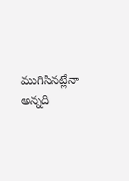ముగిసినట్లేనా అన్నది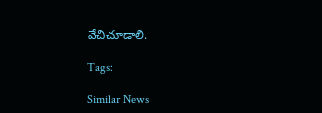వేచిచూడాలి.

Tags:

Similar News